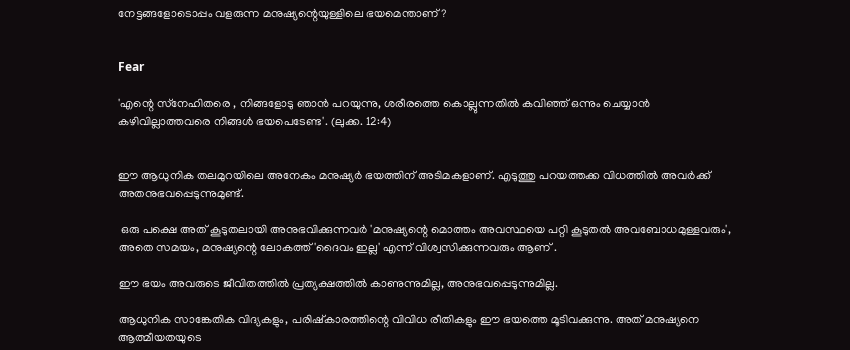നേട്ടങ്ങളോടൊപ്പം വളരുന്ന മനുഷ്യന്റെയുള്ളിലെ ഭയമെന്താണ്?


Fear

'എന്റെ സ്‌നേഹിതരെ , നിങ്ങളോടു ഞാന്‍ പറയുന്നു, ശരീരത്തെ കൊല്ലുന്നതില്‍ കവിഞ്ഞ് ഒന്നും ചെയ്യാന്‍ കഴിവില്ലാത്തവരെ നിങ്ങള്‍ ഭയപെടേണ്ട'. (ലുക്ക. 12:4)


ഈ ആധുനിക തലമുറയിലെ അനേകം മനുഷ്യര്‍ ഭയത്തിന് അടിമകളാണ്. എടുത്തു പറയത്തക്ക വിധത്തില്‍ അവര്‍ക്ക് അതനുഭവപ്പെടുന്നുമുണ്ട്.

 ഒരു പക്ഷെ അത് കൂടുതലായി അനുഭവിക്കുന്നവര്‍ 'മനുഷ്യന്റെ മൊത്തം അവസ്ഥയെ പറ്റി കൂടുതല്‍ അവബോധമുള്ളവരും', അതെ സമയം, മനുഷ്യന്റെ ലോകത്ത് 'ദൈവം ഇല്ല' എന്ന് വിശ്വസിക്കുന്നവരും ആണ് .

ഈ ഭയം അവരുടെ ജീവിതത്തില്‍ പ്രത്യക്ഷത്തില്‍ കാണുന്നുമില്ല, അനുഭവപ്പെടുന്നുമില്ല.

ആധുനിക സാങ്കേതിക വിദ്യകളും, പരിഷ്‌കാരത്തിന്റെ വിവിധ രീതികളും ഈ ഭയത്തെ മൂടിവക്കുന്നു. അത് മനുഷ്യനെ ആത്മീയതയുടെ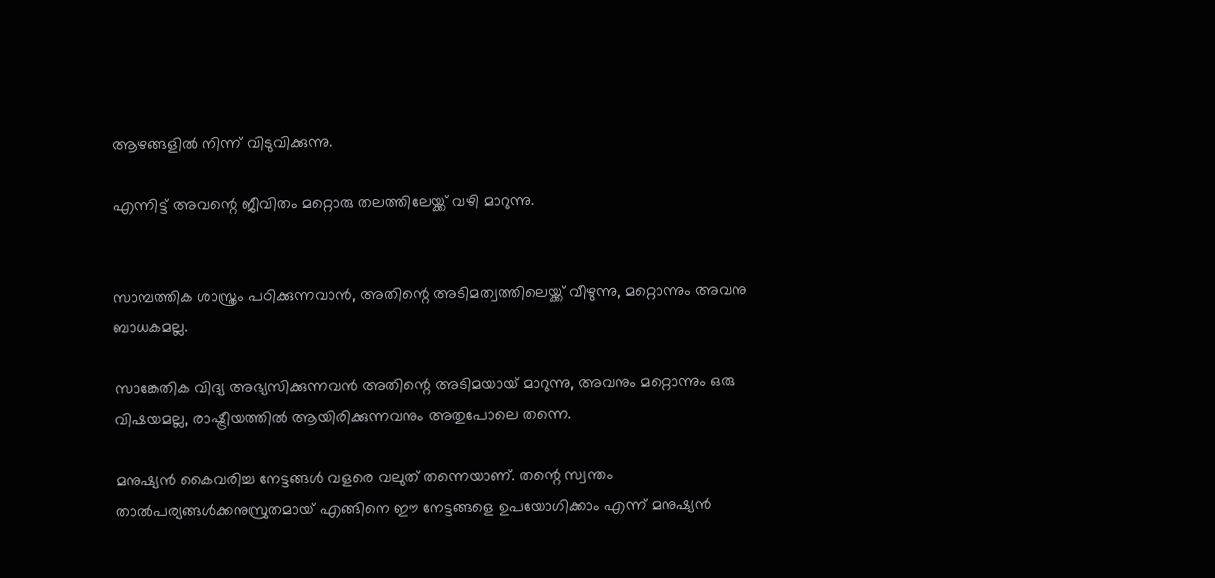ആഴങ്ങളില്‍ നിന്ന് വിടുവിക്കുന്നു.

എന്നിട്ട് അവന്റെ ജീവിതം മറ്റൊരു തലത്തിലേയ്ക്ക് വഴി മാറുന്നു.


സാമ്പത്തിക ശാസ്ത്രം പഠിക്കുന്നവാന്‍, അതിന്റെ അടിമത്വത്തിലെയ്ക്ക് വീഴുന്നു, മറ്റൊന്നും അവനു ബാധകമല്ല.

സാങ്കേതിക വിദ്യ അഭ്യസിക്കുന്നവന്‍ അതിന്റെ അടിമയായ് മാറുന്നു, അവനും മറ്റൊന്നും ഒരു വിഷയമല്ല, രാഷ്ട്രീയത്തില്‍ ആയിരിക്കുന്നവനും അതുപോലെ തന്നെ.

മനുഷ്യന്‍ കൈവരിച്ച നേട്ടങ്ങള്‍ വളരെ വലുത് തന്നെയാണ്. തന്റെ സ്വന്തം താല്‍പര്യങ്ങള്‍ക്കനുസ്രുതമായ് എങ്ങിനെ ഈ നേട്ടങ്ങളെ ഉപയോഗിക്കാം എന്ന് മനുഷ്യന്‍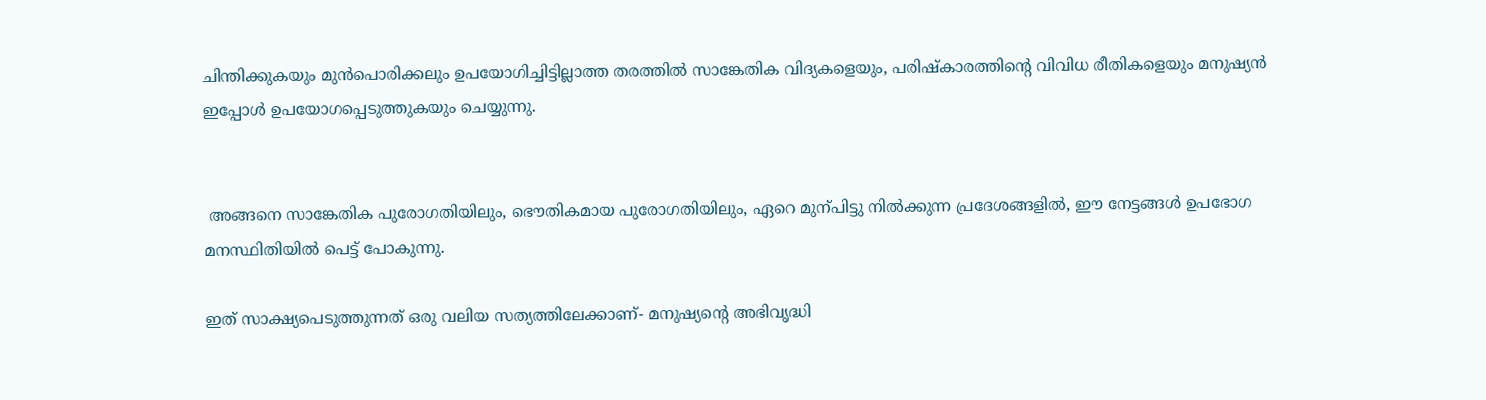ചിന്തിക്കുകയും മുന്‍പൊരിക്കലും ഉപയോഗിച്ചിട്ടില്ലാത്ത തരത്തില്‍ സാങ്കേതിക വിദ്യകളെയും, പരിഷ്‌കാരത്തിന്റെ വിവിധ രീതികളെയും മനുഷ്യന്‍ ഇപ്പോള്‍ ഉപയോഗപ്പെടുത്തുകയും ചെയ്യുന്നു.


 അങ്ങനെ സാങ്കേതിക പുരോഗതിയിലും, ഭൌതികമായ പുരോഗതിയിലും, ഏറെ മുന്പിട്ടു നില്‍ക്കുന്ന പ്രദേശങ്ങളില്‍, ഈ നേട്ടങ്ങള്‍ ഉപഭോഗ മനസ്ഥിതിയില്‍ പെട്ട് പോകുന്നു.

ഇത് സാക്ഷ്യപെടുത്തുന്നത് ഒരു വലിയ സത്യത്തിലേക്കാണ്- മനുഷ്യന്റെ അഭിവൃദ്ധി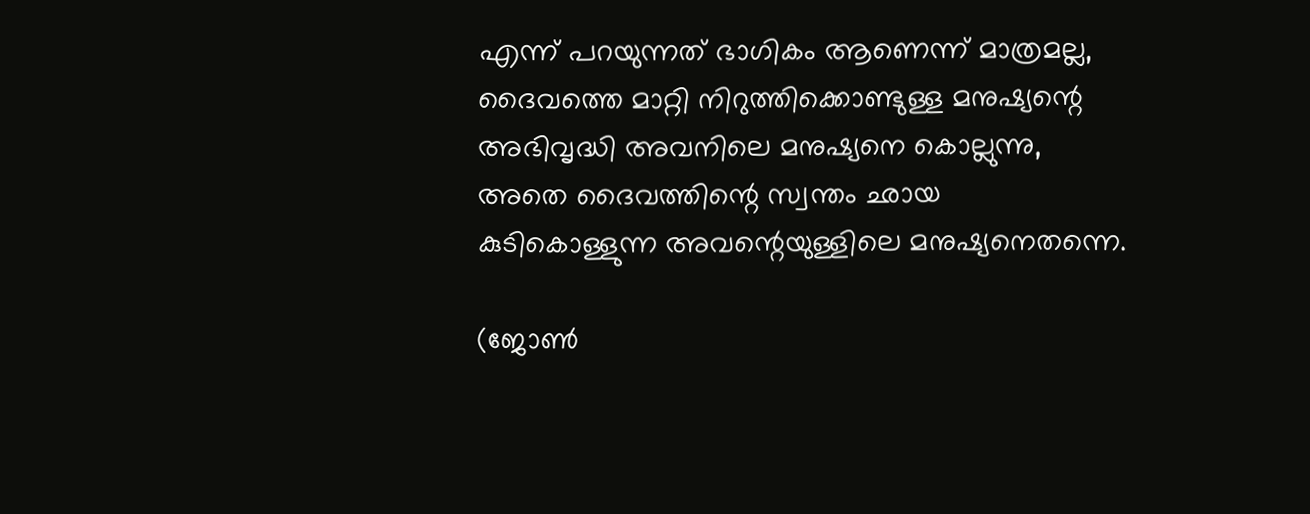എന്ന് പറയുന്നത് ഭാഗികം ആണെന്ന് മാത്രമല്ല, ദൈവത്തെ മാറ്റി നിറുത്തിക്കൊണ്ടുള്ള മനുഷ്യന്റെ അഭിവൃദ്ധി അവനിലെ മനുഷ്യനെ കൊല്ലുന്നു, അതെ ദൈവത്തിന്റെ സ്വന്തം ഛായ കുടികൊള്ളുന്ന അവന്റെയുള്ളിലെ മനുഷ്യനെതന്നെ.

(ജോണ്‍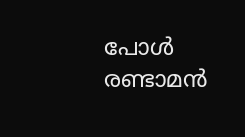പോള്‍ രണ്ടാമന്‍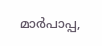മാര്‍പാപ്പ,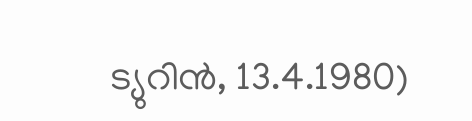ട്യുറിന്‍, 13.4.1980)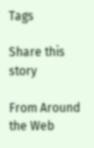Tags

Share this story

From Around the Web